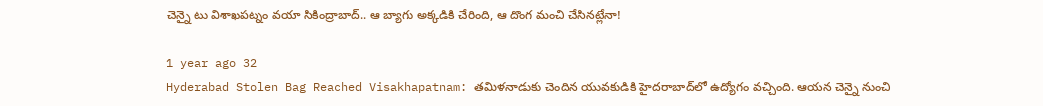చెన్నై టు విశాఖపట్నం వయా సికింద్రాబాద్.. ఆ బ్యాగు అక్కడికి చేరింది, ఆ దొంగ మంచి చేసినట్లేనా!

1 year ago 32
Hyderabad Stolen Bag Reached Visakhapatnam: తమిళనాడుకు చెందిన యువకుడికి హైదరాబాద్‌లో ఉద్యోగం వచ్చింది. ఆయన చెన్నై నుంచి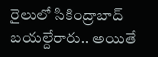రైలులో సికింద్రాబాద్ బయల్దేరారు.. అయితే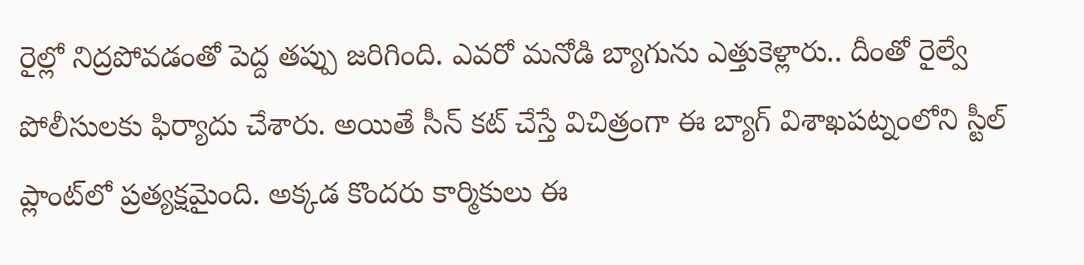రైల్లో నిద్రపోవడంతో పెద్ద తప్పు జరిగింది. ఎవరో మనోడి బ్యాగును ఎత్తుకెళ్లారు.. దీంతో రైల్వే పోలీసులకు ఫిర్యాదు చేశారు. అయితే సీన్ కట్ చేస్తే విచిత్రంగా ఈ బ్యాగ్ విశాఖపట్నంలోని స్టీల్ ప్లాంట్‌లో ప్రత్యక్షమైంది. అక్కడ కొందరు కార్మికులు ఈ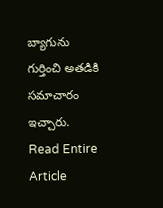బ్యాగును గుర్తించి అతడికి సమాచారం ఇచ్చారు.
Read Entire Article